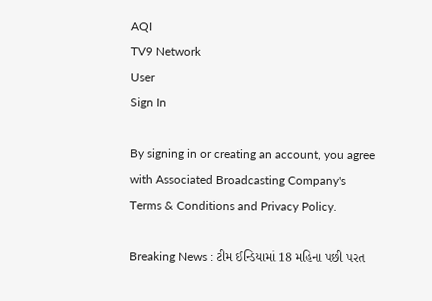AQI
TV9 Network
User
Sign In

By signing in or creating an account, you agree with Associated Broadcasting Company's Terms & Conditions and Privacy Policy.

Breaking News : ટીમ ઈન્ડિયામાં 18 મહિના પછી પરત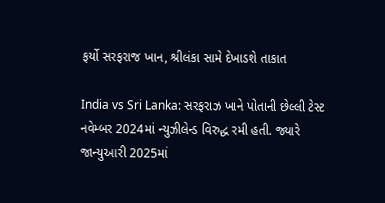ફર્યો સરફરાજ ખાન, શ્રીલંકા સામે દેખાડશે તાકાત

India vs Sri Lanka: સરફરાઝ ખાને પોતાની છેલ્લી ટેસ્ટ નવેમ્બર 2024માં ન્યુઝીલેન્ડ વિરુદ્ધ રમી હતી. જ્યારે જાન્યુઆરી 2025માં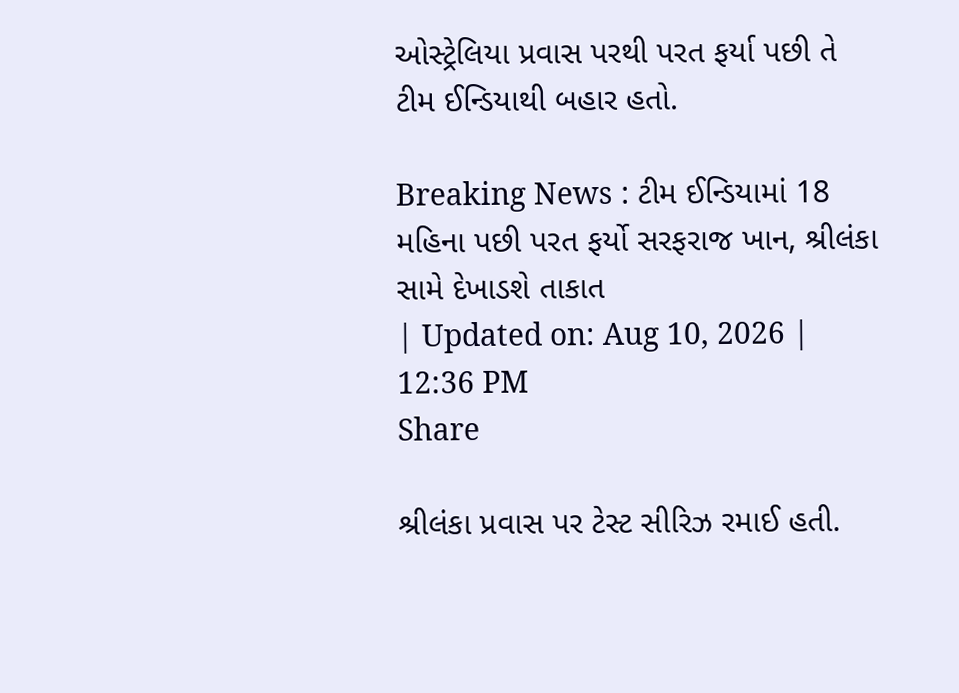ઓસ્ટ્રેલિયા પ્રવાસ પરથી પરત ફર્યા પછી તે ટીમ ઈન્ડિયાથી બહાર હતો.

Breaking News : ટીમ ઈન્ડિયામાં 18 મહિના પછી પરત ફર્યો સરફરાજ ખાન, શ્રીલંકા સામે દેખાડશે તાકાત
| Updated on: Aug 10, 2026 | 12:36 PM
Share

શ્રીલંકા પ્રવાસ પર ટેસ્ટ સીરિઝ રમાઈ હતી.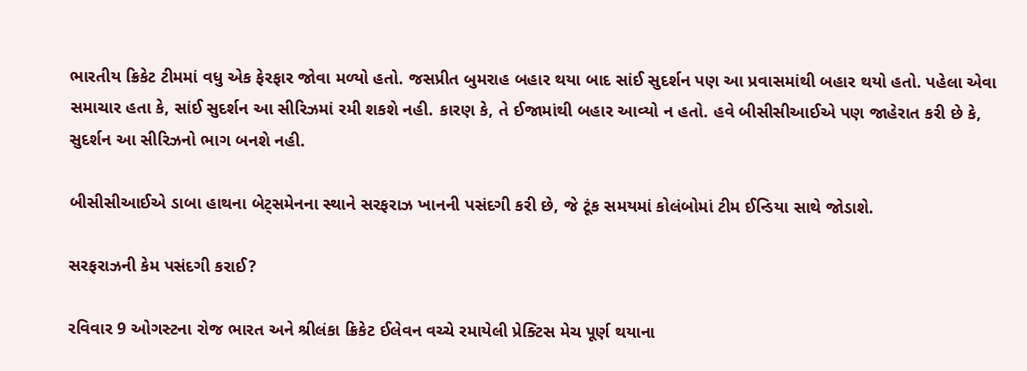ભારતીય ક્રિકેટ ટીમમાં વધુ એક ફેરફાર જોવા મળ્યો હતો. જસપ્રીત બુમરાહ બહાર થયા બાદ સાંઈ સુદર્શન પણ આ પ્રવાસમાંથી બહાર થયો હતો. પહેલા એવા સમાચાર હતા કે, સાંઈ સુદર્શન આ સીરિઝમાં રમી શકશે નહી. કારણ કે, તે ઈજામાંથી બહાર આવ્યો ન હતો. હવે બીસીસીઆઈએ પણ જાહેરાત કરી છે કે, સુદર્શન આ સીરિઝનો ભાગ બનશે નહી.

બીસીસીઆઈએ ડાબા હાથના બેટ્સમેનના સ્થાને સરફરાઝ ખાનની પસંદગી કરી છે, જે ટૂંક સમયમાં કોલંબોમાં ટીમ ઈન્ડિયા સાથે જોડાશે.

સરફરાઝની કેમ પસંદગી કરાઈ?

રવિવાર 9 ઓગસ્ટના રોજ ભારત અને શ્રીલંકા ક્રિકેટ ઈલેવન વચ્ચે રમાયેલી પ્રેક્ટિસ મેચ પૂર્ણ થયાના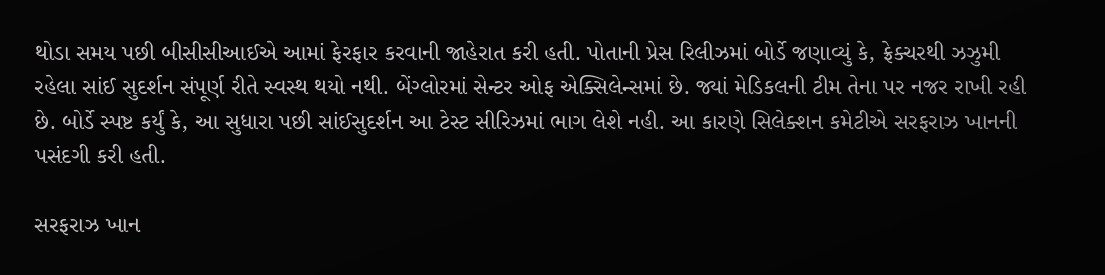થોડા સમય પછી બીસીસીઆઈએ આમાં ફેરફાર કરવાની જાહેરાત કરી હતી. પોતાની પ્રેસ રિલીઝમાં બોર્ડે જણાવ્યું કે, ફ્રેક્ચરથી ઝઝુમી રહેલા સાંઈ સુદર્શન સંપૂર્ણ રીતે સ્વસ્થ થયો નથી. બેંગ્લોરમાં સેન્ટર ઓફ એક્સિલેન્સમાં છે. જ્યાં મેડિકલની ટીમ તેના પર નજર રાખી રહી છે. બોર્ડે સ્પષ્ટ કર્યું કે, આ સુધારા પછી સાંઈસુદર્શન આ ટેસ્ટ સીરિઝમાં ભાગ લેશે નહી. આ કારણે સિલેક્શન કમેટીએ સરફરાઝ ખાનની પસંદગી કરી હતી.

સરફરાઝ ખાન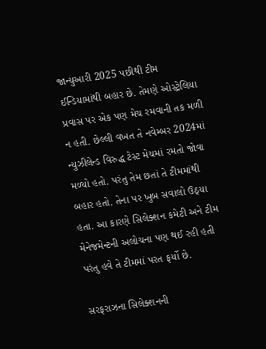જાન્યુઆરી 2025 પછીથી ટીમ ઈન્ડિયામાંથી બહાર છે. તેમણે ઓસ્ટ્રેલિયા પ્રવાસ પર એક પણ મેચ રમવાની તક મળી ન હતી. છેલ્લી વખત તે નવેમ્બર 2024માં ન્યુઝીલેન્ડ વિરુદ્ધ ટેસ્ટ મેચમાં રમતો જોવા મળ્યો હતો. પરંતુ તેમ છતાં તે ટીમમાંથી બહાર હતો. તેના પર ખુબ સવાલો ઉઠ્યા હતા. આ કારણે સિલેક્શન કમેટી અને ટીમ મેનેજમેન્ટની અલોચના પણ થઈ રહી હતી પરંતુ હવે તે ટીમમાં પરત ફર્યો છે.

સરફરાઝના સિલેક્શનની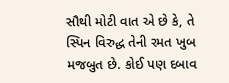સૌથી મોટી વાત એ છે કે, તે સ્પિન વિરુદ્ધ તેની રમત ખુબ મજબુત છે. કોઈ પણ દબાવ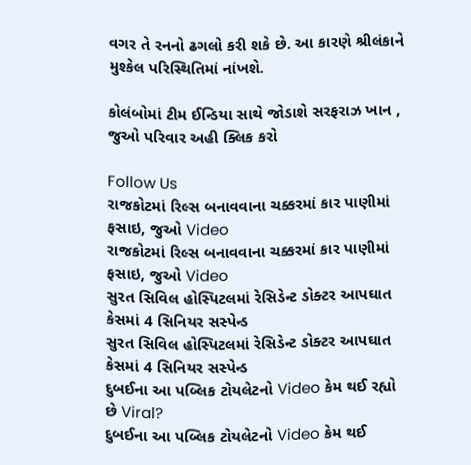વગર તે રનનો ઢગલો કરી શકે છે. આ કારણે શ્રીલંકાને મુશ્કેલ પરિસ્થિતિમાં નાંખશે.

કોલંબોમાં ટીમ ઈન્ડિયા સાથે જોડાશે સરફરાઝ ખાન , જુઓ પરિવાર અહી ક્લિક કરો

Follow Us
રાજકોટમાં રિલ્સ બનાવવાના ચક્કરમાં કાર પાણીમાં ફસાઇ, જુઓ Video
રાજકોટમાં રિલ્સ બનાવવાના ચક્કરમાં કાર પાણીમાં ફસાઇ, જુઓ Video
સુરત સિવિલ હોસ્પિટલમાં રેસિડેન્ટ ડોક્ટર આપઘાત કેસમાં 4 સિનિયર સસ્પેન્ડ
સુરત સિવિલ હોસ્પિટલમાં રેસિડેન્ટ ડોક્ટર આપઘાત કેસમાં 4 સિનિયર સસ્પેન્ડ
દુબઈના આ પબ્લિક ટોયલેટનો Video કેમ થઈ રહ્યો છે Viral?
દુબઈના આ પબ્લિક ટોયલેટનો Video કેમ થઈ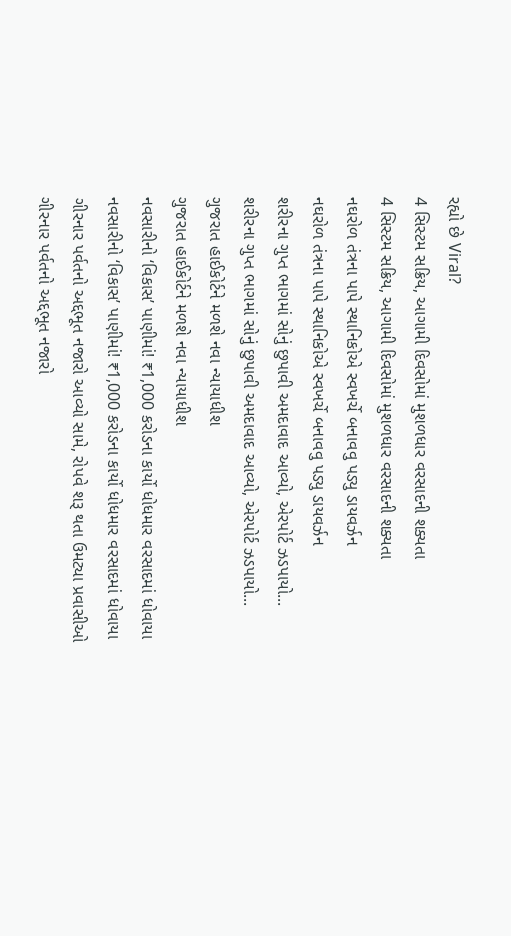રહ્યો છે Viral?
4 સિસ્ટમ સક્રિય, આગામી દિવસોમાં મુશળધાર વરસાદની શક્યતા
4 સિસ્ટમ સક્રિય, આગામી દિવસોમાં મુશળધાર વરસાદની શક્યતા
નઘરોળ તંત્રના પાપે સ્થાનિકોએ સ્વખર્ચે બનાવવુ પડ્યુ ડાયવર્ઝન
નઘરોળ તંત્રના પાપે સ્થાનિકોએ સ્વખર્ચે બનાવવુ પડ્યુ ડાયવર્ઝન
શરીરના ગુપ્ત ભાગમાં સોનું છુપાવી અમદાવાદ આવ્યો, એરપોર્ટ ઝડપાયો...
શરીરના ગુપ્ત ભાગમાં સોનું છુપાવી અમદાવાદ આવ્યો, એરપોર્ટ ઝડપાયો...
ગુજરાત હાઈકોર્ટને મળશે નવા ન્યાયાધીશ
ગુજરાત હાઈકોર્ટને મળશે નવા ન્યાયાધીશ
નવસારીનો ‘વિકાસ’ પાણીમાં! ₹1,000 કરોડના કાર્યો ધોધમાર વરસાદમાં ધોવાયા
નવસારીનો ‘વિકાસ’ પાણીમાં! ₹1,000 કરોડના કાર્યો ધોધમાર વરસાદમાં ધોવાયા
ગીરનાર પર્વતનો અદ્દભૂત નજારો આવ્યો સામે, રોપવે શરૂ થતા ઉમટ્યા પ્રવાસીઓ
ગીરનાર પર્વતનો અદ્દભૂત નજારો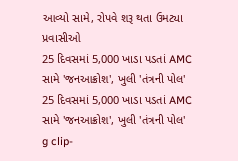આવ્યો સામે, રોપવે શરૂ થતા ઉમટ્યા પ્રવાસીઓ
25 દિવસમાં 5,000 ખાડા પડતાં AMC સામે 'જનઆક્રોશ', ખુલી 'તંત્રની પોલ'
25 દિવસમાં 5,000 ખાડા પડતાં AMC સામે 'જનઆક્રોશ', ખુલી 'તંત્રની પોલ'
g clip-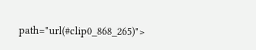path="url(#clip0_868_265)">